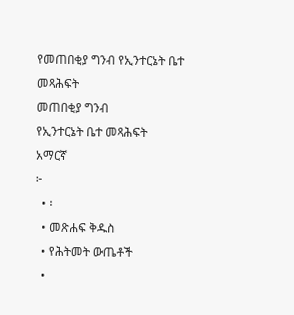የመጠበቂያ ግንብ የኢንተርኔት ቤተ መጻሕፍት
መጠበቂያ ግንብ
የኢንተርኔት ቤተ መጻሕፍት
አማርኛ
፦
  • ፡
  • መጽሐፍ ቅዱስ
  • የሕትመት ውጤቶች
  •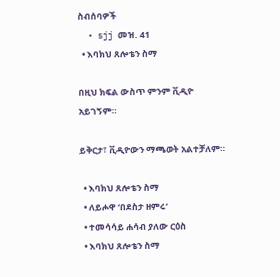ስብሰባዎች
  • sjj መዝ. 41
  • እባክህ ጸሎቴን ስማ

በዚህ ክፍል ውስጥ ምንም ቪዲዮ አይገኝም።

ይቅርታ፣ ቪዲዮውን ማጫወት አልተቻለም።

  • እባክህ ጸሎቴን ስማ
  • ለይሖዋ ‘በደስታ ዘምሩ’
  • ተመሳሳይ ሐሳብ ያለው ርዕስ
  • እባክህ ጸሎቴን ስማ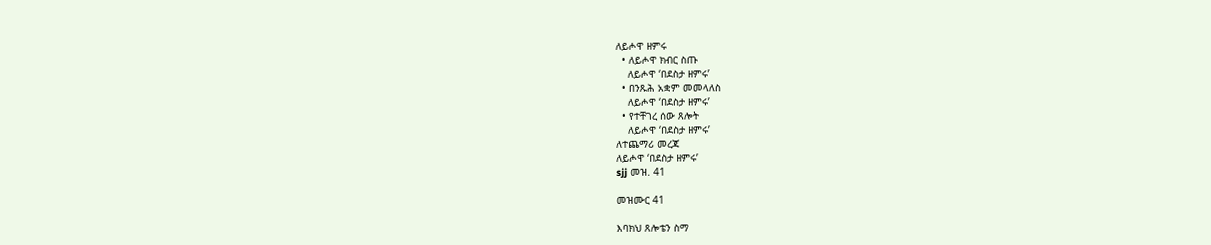ለይሖዋ ዘምሩ
  • ለይሖዋ ክብር ስጡ
    ለይሖዋ ‘በደስታ ዘምሩ’
  • በንጹሕ አቋም መመላለስ
    ለይሖዋ ‘በደስታ ዘምሩ’
  • የተቸገረ ሰው ጸሎት
    ለይሖዋ ‘በደስታ ዘምሩ’
ለተጨማሪ መረጃ
ለይሖዋ ‘በደስታ ዘምሩ’
sjj መዝ. 41

መዝሙር 41

እባክህ ጸሎቴን ስማ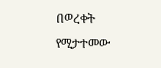በወረቀት የሚታተመው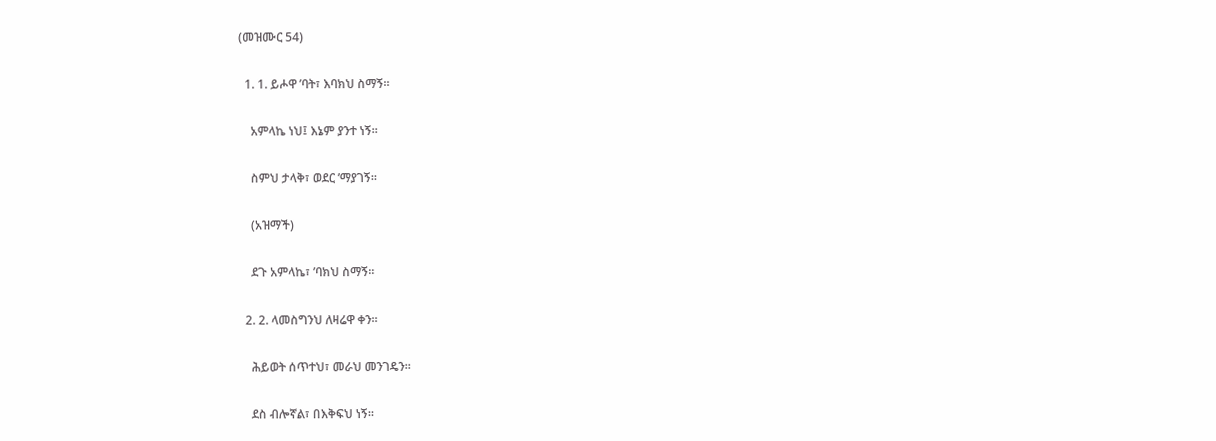(መዝሙር 54)

  1. 1. ይሖዋ ’ባት፣ እባክህ ስማኝ።

    አምላኬ ነህ፤ እኔም ያንተ ነኝ።

    ስምህ ታላቅ፣ ወደር ’ማያገኝ።

    (አዝማች)

    ደጉ አምላኬ፣ ’ባክህ ስማኝ።

  2. 2. ላመስግንህ ለዛሬዋ ቀን።

    ሕይወት ሰጥተህ፣ መራህ መንገዴን።

    ደስ ብሎኛል፣ በእቅፍህ ነኝ።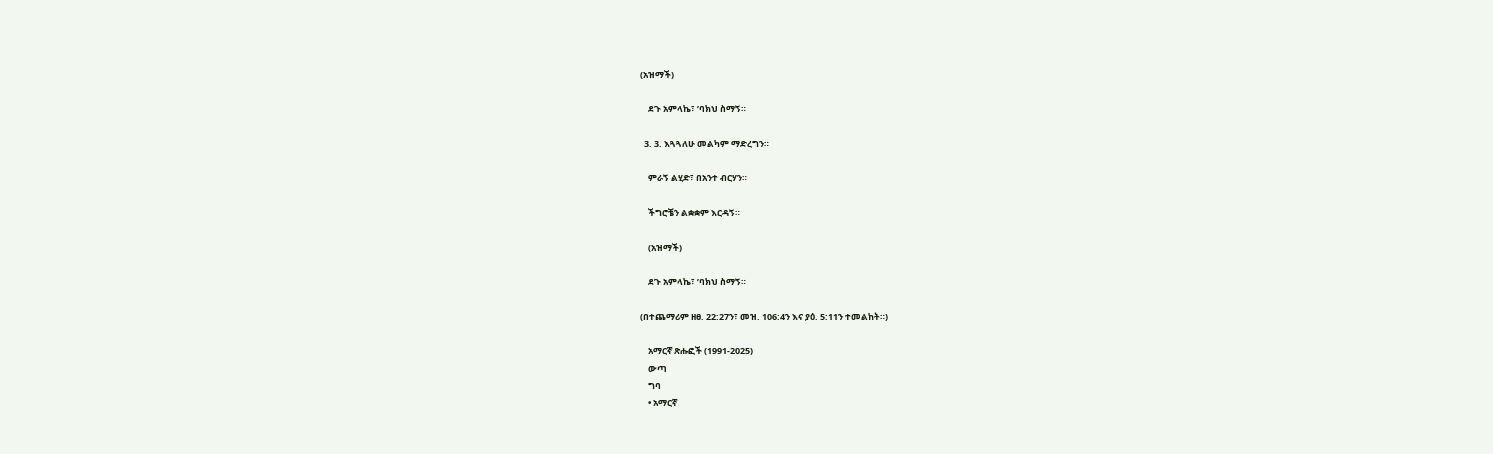(አዝማች)

    ደጉ አምላኬ፣ ’ባክህ ስማኝ።

  3. 3. እጓጓለሁ መልካም ማድረግን።

    ምራኝ ልሂድ፣ በአንተ ብርሃን።

    ችግሮቼን ልቋቋም እርዳኝ።

    (አዝማች)

    ደጉ አምላኬ፣ ’ባክህ ስማኝ።

(በተጨማሪም ዘፀ. 22:27ን፣ መዝ. 106:4ን እና ያዕ. 5:11ን ተመልከት።)

    አማርኛ ጽሑፎች (1991-2025)
    ውጣ
    ግባ
    • አማርኛ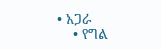• አጋራ
    • የግል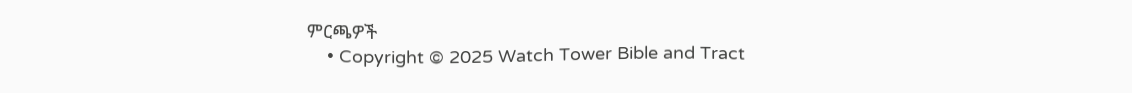ምርጫዎች
    • Copyright © 2025 Watch Tower Bible and Tract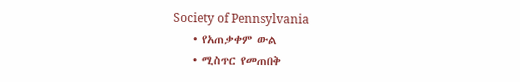Society of Pennsylvania
    • የአጠቃቀም ውል
    • ሚስጥር የመጠበቅ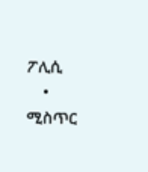ፖሊሲ
    • ሚስጥር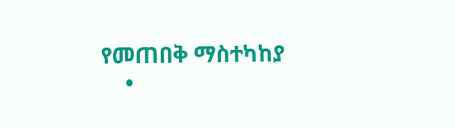የመጠበቅ ማስተካከያ
    •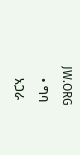JW.ORG
    • ግባ
    አጋራ